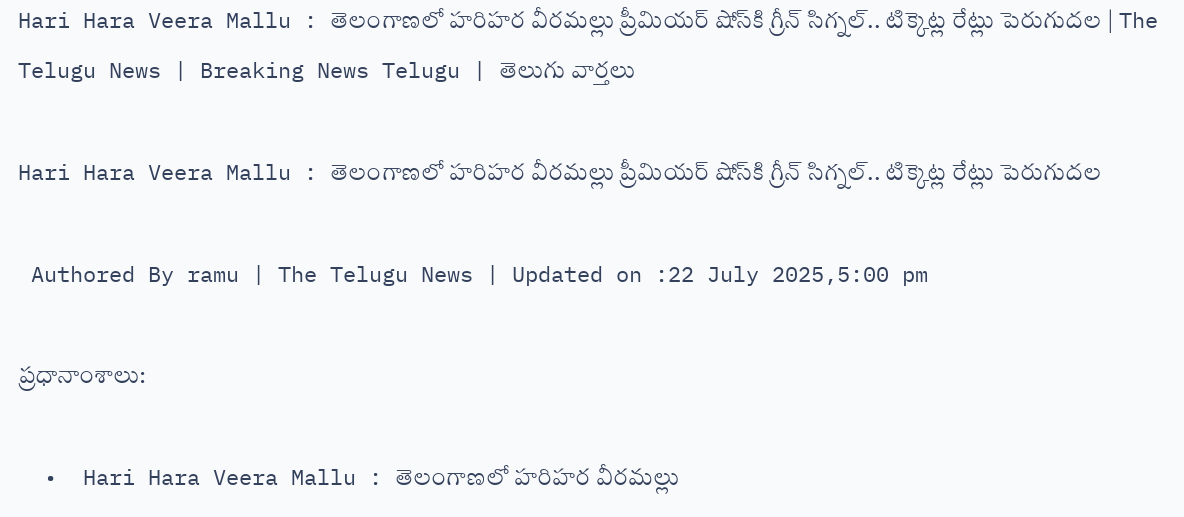Hari Hara Veera Mallu : తెలంగాణ‌లో హ‌రిహ‌ర వీర‌మ‌ల్లు ప్రీమియ‌ర్ షోస్‌కి గ్రీన్ సిగ్న‌ల్.. టిక్కెట్ల రేట్లు పెరుగుద‌ల‌ | The Telugu News | Breaking News Telugu | తెలుగు వార్త‌లు

Hari Hara Veera Mallu : తెలంగాణ‌లో హ‌రిహ‌ర వీర‌మ‌ల్లు ప్రీమియ‌ర్ షోస్‌కి గ్రీన్ సిగ్న‌ల్.. టిక్కెట్ల రేట్లు పెరుగుద‌ల‌

 Authored By ramu | The Telugu News | Updated on :22 July 2025,5:00 pm

ప్రధానాంశాలు:

  •  Hari Hara Veera Mallu : తెలంగాణ‌లో హ‌రిహ‌ర వీర‌మ‌ల్లు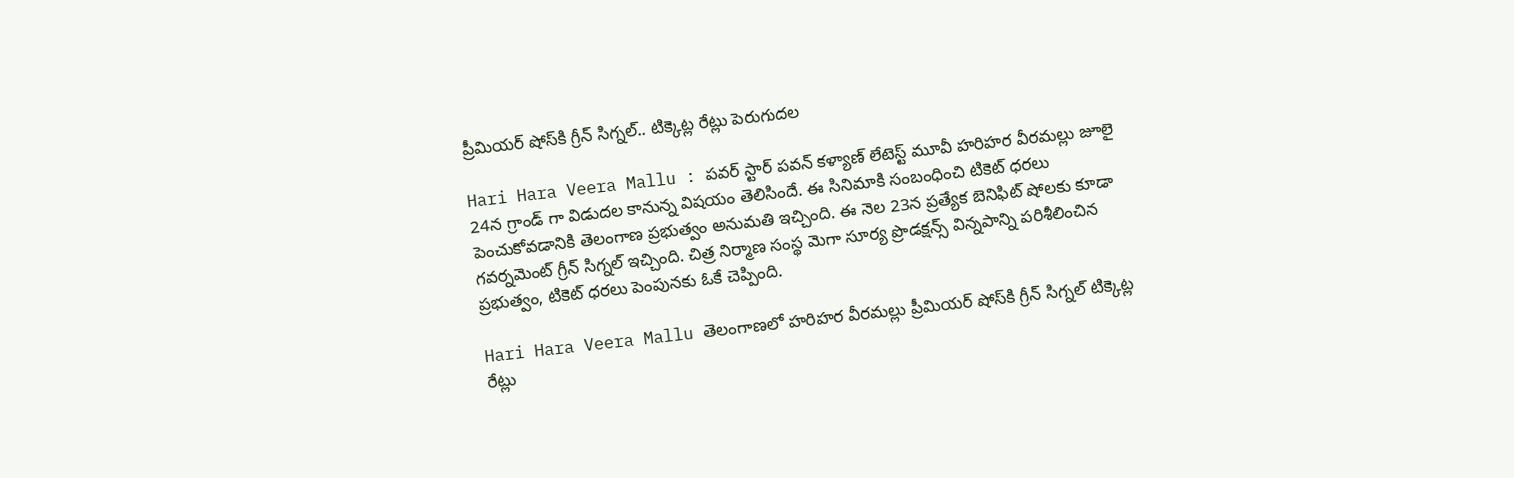ప్రీమియ‌ర్ షోస్‌కి గ్రీన్ సిగ్న‌ల్.. టిక్కెట్ల రేట్లు పెరుగుద‌ల‌

Hari Hara Veera Mallu : పవర్ స్టార్ పవన్ కళ్యాణ్ లేటెస్ట్ మూవీ హరిహర వీరమల్లు జూలై 24న గ్రాండ్ గా విడుదల కానున్న విష‌యం తెలిసిందే. ఈ సినిమాకి సంబంధించి టికెట్ ధరలు పెంచుకోవడానికి తెలంగాణ ప్రభుత్వం అనుమతి ఇచ్చింది. ఈ నెల 23న ప్రత్యేక బెనిఫిట్ షోలకు కూడా గవర్నమెంట్ గ్రీన్ సిగ్నల్ ఇచ్చింది. చిత్ర నిర్మాణ సంస్థ మెగా సూర్య ప్రొడక్షన్స్ విన్నపాన్ని పరిశీలించిన ప్రభుత్వం, టికెట్ ధరలు పెంపునకు ఓకే చెప్పింది.

Hari Hara Veera Mallu తెలంగాణ‌లో హ‌రిహ‌ర వీర‌మ‌ల్లు ప్రీమియ‌ర్ షోస్‌కి గ్రీన్ సిగ్న‌ల్ టిక్కెట్ల రేట్లు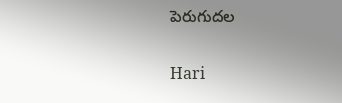పెరుగుద‌ల‌

Hari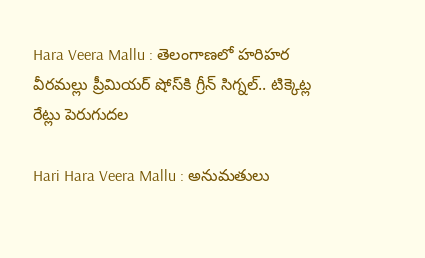Hara Veera Mallu : తెలంగాణ‌లో హ‌రిహ‌ర వీర‌మ‌ల్లు ప్రీమియ‌ర్ షోస్‌కి గ్రీన్ సిగ్న‌ల్.. టిక్కెట్ల రేట్లు పెరుగుద‌ల‌

Hari Hara Veera Mallu : అనుమ‌తులు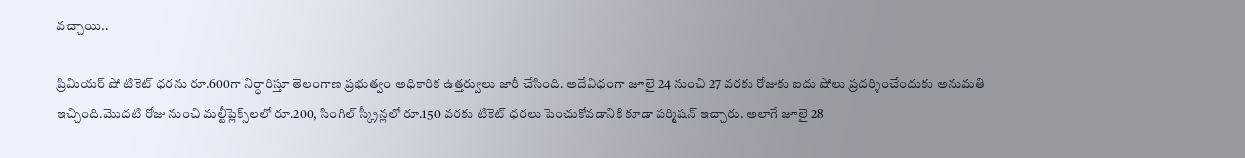వ‌చ్చాయి..

ప్రిమియర్ షో టికెట్ ధరను రూ.600గా నిర్ధారిస్తూ తెలంగాణ ప్రభుత్వం అధికారిక ఉత్తర్వులు జారీ చేసింది. అదేవిధంగా జూలై 24 నుంచి 27 వరకు రోజుకు ఐదు షోలు ప్రదర్శించేందుకు అనుమతి ఇచ్చింది.మొదటి రోజు నుంచి మల్టీప్లెక్స్‌లలో రూ.200, సింగిల్ స్క్రీన్లలో రూ.150 వరకు టికెట్ ధరలు పెంచుకోవడానికి కూడా పర్మిషన్ ఇచ్చారు. అలాగే జూలై 28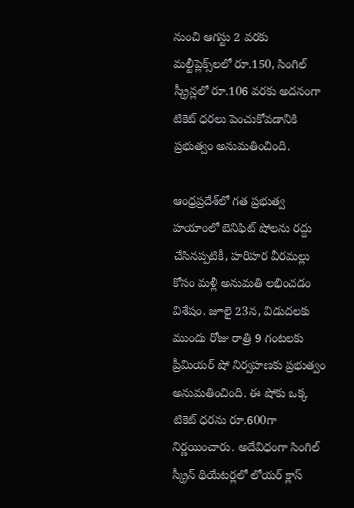నుంచి ఆగస్టు 2 వరకు మల్టీప్లెక్స్‌లలో రూ.150, సింగిల్ స్క్రీన్లలో రూ.106 వరకు అదనంగా టికెట్ ధరలు పెంచుకోవడానికి ప్రభుత్వం అనుమతించింది.

ఆంధ్రప్రదేశ్‌లో గత ప్రభుత్వ హయాంలో బెనిఫిట్ షోలను రద్దు చేసినప్పటికీ, హరిహర వీరమల్లు కోసం మళ్లీ అనుమతి లభించడం విశేషం. జూలై 23న, విడుదలకు ముందు రోజు రాత్రి 9 గంటలకు ప్రీమియర్ షో నిర్వహణకు ప్రభుత్వం అనుమతించింది. ఈ షోకు ఒక్క టికెట్ ధరను రూ.600గా నిర్ణయించారు. అదేవిధంగా సింగిల్ స్క్రీన్ థియేటర్లలో లోయర్ క్లాస్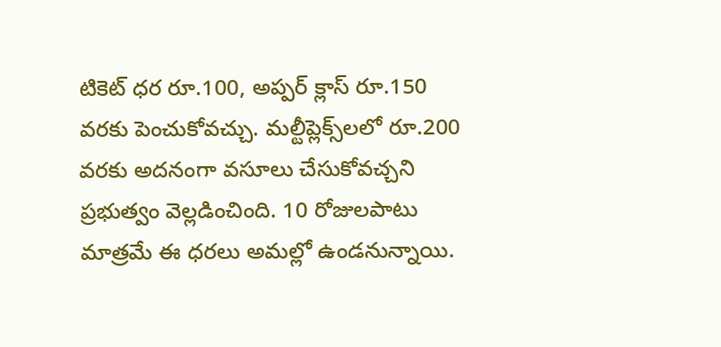టికెట్ ధర రూ.100, అప్పర్ క్లాస్ రూ.150 వరకు పెంచుకోవచ్చు. మల్టీప్లెక్స్‌లలో రూ.200 వరకు అదనంగా వసూలు చేసుకోవచ్చని ప్రభుత్వం వెల్లడించింది. 10 రోజులపాటు మాత్ర‌మే ఈ ధ‌ర‌లు అమల్లో ఉండనున్నాయి.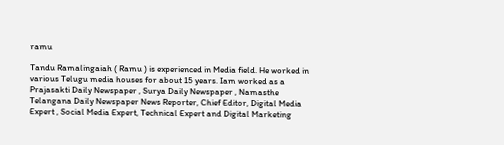ramu

Tandu Ramalingaiah ( Ramu ) is experienced in Media field. He worked in various Telugu media houses for about 15 years. Iam worked as a Prajasakti Daily Newspaper , Surya Daily Newspaper , Namasthe Telangana Daily Newspaper News Reporter, Chief Editor, Digital Media Expert , Social Media Expert, Technical Expert and Digital Marketing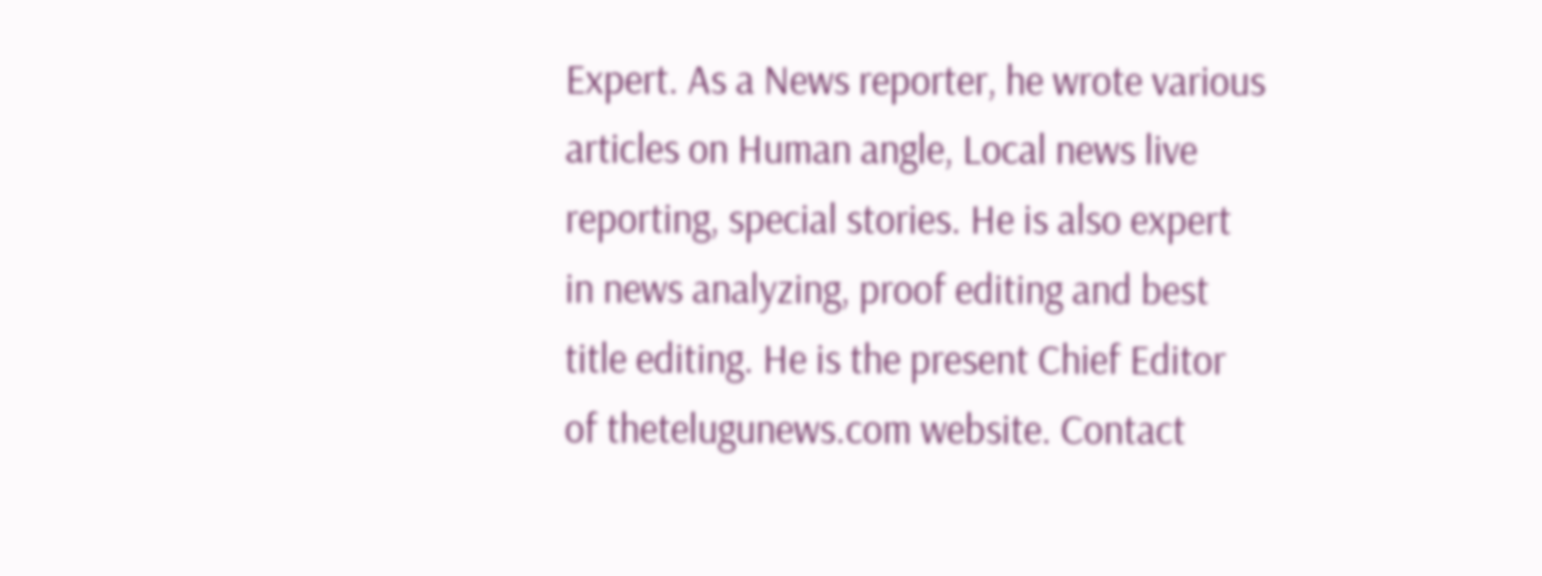Expert. As a News reporter, he wrote various articles on Human angle, Local news live reporting, special stories. He is also expert in news analyzing, proof editing and best title editing. He is the present Chief Editor of thetelugunews.com website. Contact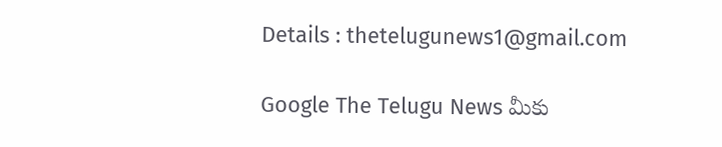Details : thetelugunews1@gmail.com

Google The Telugu News మీకు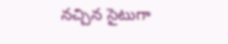నచ్చిన సైటుగా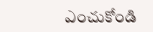ఎంచుకోండి